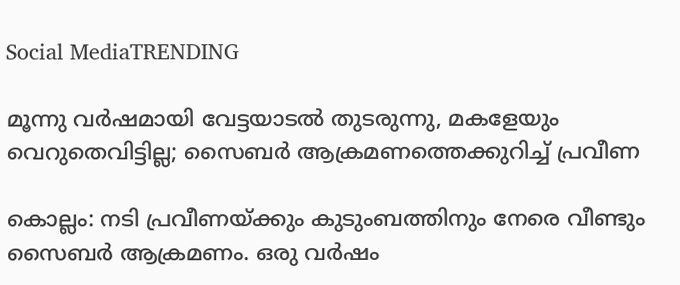Social MediaTRENDING

മൂന്നു വര്‍ഷമായി വേട്ടയാടല്‍ തുടരുന്നു, മകളേയും വെറുതെവിട്ടില്ല; സൈബര്‍ ആക്രമണത്തെക്കുറിച്ച് പ്രവീണ

കൊല്ലം: നടി പ്രവീണയ്ക്കും കുടുംബത്തിനും നേരെ വീണ്ടും സൈബര്‍ ആക്രമണം. ഒരു വര്‍ഷം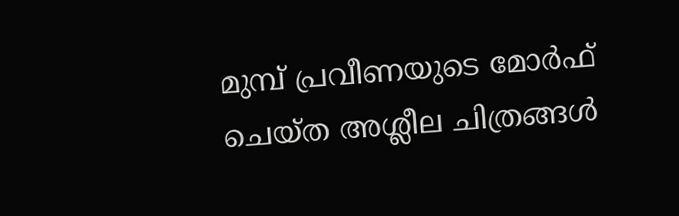മുമ്പ് പ്രവീണയുടെ മോര്‍ഫ് ചെയ്ത അശ്ലീല ചിത്രങ്ങള്‍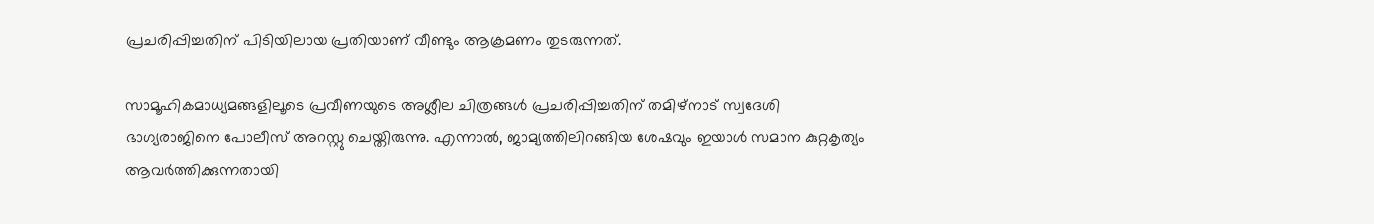പ്രചരിപ്പിച്ചതിന് പിടിയിലായ പ്രതിയാണ് വീണ്ടും ആക്രമണം തുടരുന്നത്.

സാമൂഹികമാധ്യമങ്ങളിലൂടെ പ്രവീണയുടെ അശ്ലീല ചിത്രങ്ങള്‍ പ്രചരിപ്പിച്ചതിന് തമിഴ്നാട് സ്വദേശി ഭാഗ്യരാജിനെ പോലീസ് അറസ്റ്റു ചെയ്തിരുന്നു. എന്നാല്‍, ജാമ്യത്തിലിറങ്ങിയ ശേഷവും ഇയാള്‍ സമാന കുറ്റകൃത്യം ആവര്‍ത്തിക്കുന്നതായി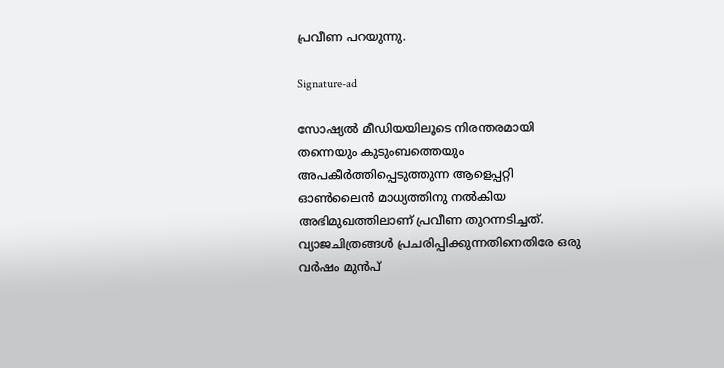പ്രവീണ പറയുന്നു.

Signature-ad

സോഷ്യല്‍ മീഡിയയിലൂടെ നിരന്തരമായി തന്നെയും കുടുംബത്തെയും അപകീര്‍ത്തിപ്പെടുത്തുന്ന ആളെപ്പറ്റി ഓണ്‍ലൈന്‍ മാധ്യത്തിനു നല്‍കിയ അഭിമുഖത്തിലാണ് പ്രവീണ തുറന്നടിച്ചത്. വ്യാജചിത്രങ്ങള്‍ പ്രചരിപ്പിക്കുന്നതിനെതിരേ ഒരു വര്‍ഷം മുന്‍പ്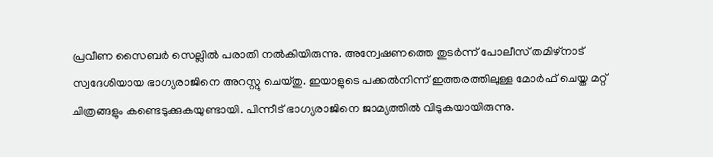പ്രവീണ സൈബര്‍ സെല്ലില്‍ പരാതി നല്‍കിയിരുന്നു. അന്വേഷണത്തെ തുടര്‍ന്ന് പോലീസ് തമിഴ്നാട് സ്വദേശിയായ ഭാഗ്യരാജിനെ അറസ്റ്റു ചെയ്തു. ഇയാളുടെ പക്കല്‍നിന്ന് ഇത്തരത്തിലുള്ള മോര്‍ഫ് ചെയ്ത മറ്റ് ചിത്രങ്ങളും കണ്ടെടുക്കുകയുണ്ടായി. പിന്നീട് ഭാഗ്യരാജിനെ ജാമ്യത്തില്‍ വിടുകയായിരുന്നു.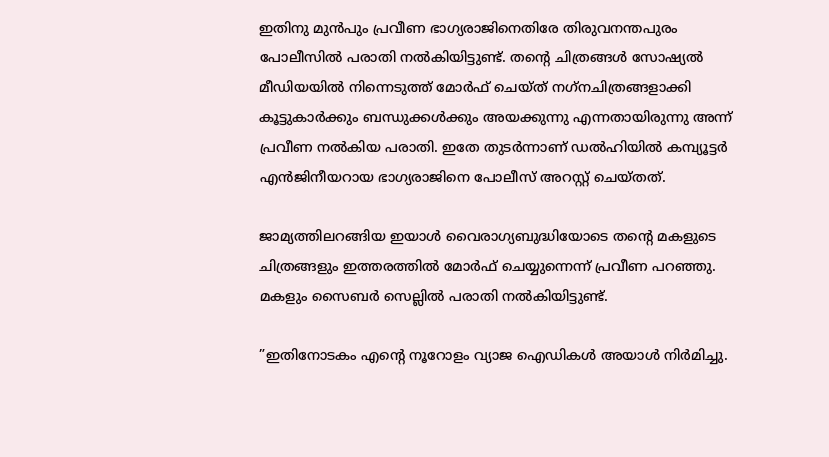ഇതിനു മുന്‍പും പ്രവീണ ഭാഗ്യരാജിനെതിരേ തിരുവനന്തപുരം പോലീസില്‍ പരാതി നല്‍കിയിട്ടുണ്ട്. തന്റെ ചിത്രങ്ങള്‍ സോഷ്യല്‍ മീഡിയയില്‍ നിന്നെടുത്ത് മോര്‍ഫ് ചെയ്ത് നഗ്‌നചിത്രങ്ങളാക്കി കൂട്ടുകാര്‍ക്കും ബന്ധുക്കള്‍ക്കും അയക്കുന്നു എന്നതായിരുന്നു അന്ന് പ്രവീണ നല്‍കിയ പരാതി. ഇതേ തുടര്‍ന്നാണ് ഡല്‍ഹിയില്‍ കമ്പ്യൂട്ടര്‍ എന്‍ജിനീയറായ ഭാഗ്യരാജിനെ പോലീസ് അറസ്റ്റ് ചെയ്തത്.

ജാമ്യത്തിലറങ്ങിയ ഇയാള്‍ വൈരാഗ്യബുദ്ധിയോടെ തന്റെ മകളുടെ ചിത്രങ്ങളും ഇത്തരത്തില്‍ മോര്‍ഫ് ചെയ്യുന്നെന്ന് പ്രവീണ പറഞ്ഞു. മകളും സൈബര്‍ സെല്ലില്‍ പരാതി നല്‍കിയിട്ടുണ്ട്.

”ഇതിനോടകം എന്റെ നൂറോളം വ്യാജ ഐഡികള്‍ അയാള്‍ നിര്‍മിച്ചു.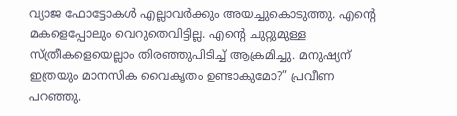വ്യാജ ഫോട്ടോകള്‍ എല്ലാവര്‍ക്കും അയച്ചുകൊടുത്തു. എന്റെ മകളെപ്പോലും വെറുതെവിട്ടില്ല. എന്റെ ചുറ്റുമുള്ള സ്ത്രീകളെയെല്ലാം തിരഞ്ഞുപിടിച്ച് ആക്രമിച്ചു. മനുഷ്യന് ഇത്രയും മാനസിക വൈകൃതം ഉണ്ടാകുമോ?” പ്രവീണ പറഞ്ഞു.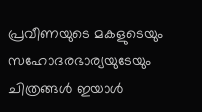പ്രവീണയുടെ മകളുടെയും സഹോദരഭാര്യയുടേയും ചിത്രങ്ങള്‍ ഇയാള്‍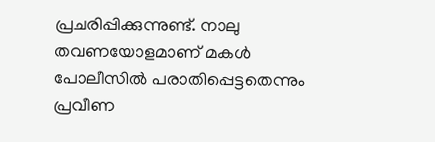പ്രചരിപ്പിക്കുന്നുണ്ട്. നാലു തവണയോളമാണ് മകള്‍ പോലീസില്‍ പരാതിപ്പെട്ടതെന്നും പ്രവീണ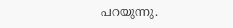പറയുന്നു.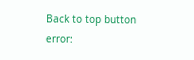Back to top button
error: